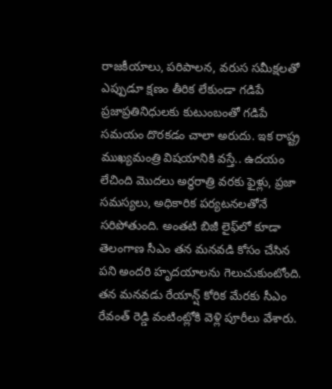రాజకీయాలు, పరిపాలన, వరుస సమీక్షలతో ఎప్పుడూ క్షణం తీరిక లేకుండా గడిపే ప్రజాప్రతినిధులకు కుటుంబంతో గడిపే సమయం దొరకడం చాలా అరుదు. ఇక రాష్ట్ర ముఖ్యమంత్రి విషయానికి వస్తే.. ఉదయం లేచింది మొదలు అర్ధరాత్రి వరకు ఫైళ్లు, ప్రజా సమస్యలు, అధికారిక పర్యటనలతోనే సరిపోతుంది. అంతటి బిజీ లైఫ్‌లో కూడా తెలంగాణ సీఎం తన మనవడి కోసం చేసిన పని అందరి హృదయాలను గెలుచుకుంటోంది. తన మనవడు రేయాన్ష్ కోరిక మేరకు సీఎం రేవంత్ రెడ్డి వంటింట్లోకి వెళ్లి పూరీలు వేశారు.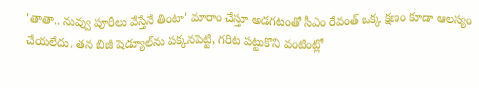'తాతా.. నువ్వు పూరీలు వేస్తేనే తింటా' మారాం చేస్తూ అడగటంతో సీఎం రేవంత్ ఒక్క క్షణం కూడా ఆలస్యం చేయలేదు. తన బిజీ షెడ్యూల్‌ను పక్కనపెట్టి, గరిట పట్టుకొని వంటింట్లో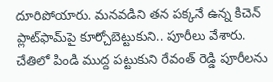దూరిపోయారు. మనవడిని తన పక్కనే ఉన్న కిచెన్ ప్లాట్‌ఫామ్‌పై కూర్చోబెట్టుకుని.. పూరీలు వేశారు. చేతిలో పిండి ముద్ద పట్టుకుని రేవంత్ రెడ్డి పూరీలను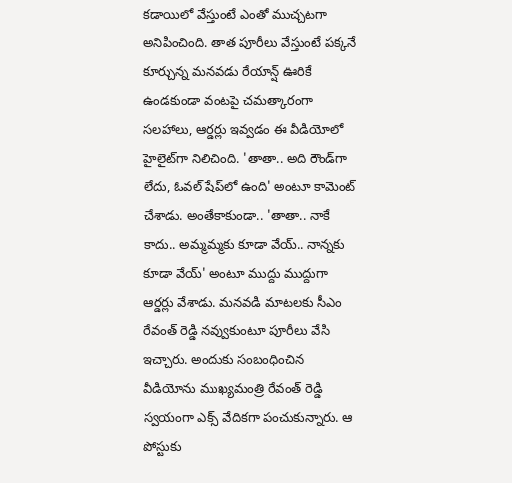కడాయిలో వేస్తుంటే ఎంతో ముచ్చటగా అనిపించింది. తాత పూరీలు వేస్తుంటే పక్కనే కూర్చున్న మనవడు రేయాన్ష్ ఊరికే ఉండకుండా వంటపై చమత్కారంగా సలహాలు, ఆర్డర్లు ఇవ్వడం ఈ వీడియోలో హైలైట్‌గా నిలిచింది. 'తాతా.. అది రౌండ్‌గా లేదు, ఓవల్ షేప్‌లో ఉంది' అంటూ కామెంట్ చేశాడు. అంతేకాకుండా.. 'తాతా.. నాకే కాదు.. అమ్మమ్మకు కూడా వేయ్.. నాన్నకు కూడా వేయ్' అంటూ ముద్దు ముద్దుగా ఆర్డర్లు వేశాడు. మనవడి మాటలకు సీఎం రేవంత్ రెడ్డి నవ్వుకుంటూ పూరీలు వేసి ఇచ్చారు. అందుకు సంబంధించిన వీడియోను ముఖ్యమంత్రి రేవంత్ రెడ్డి స్వయంగా ఎక్స్ వేదికగా పంచుకున్నారు. ఆ పోస్టుకు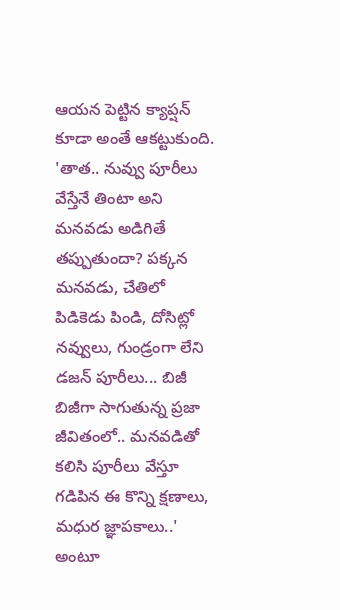ఆయన పెట్టిన క్యాప్షన్ కూడా అంతే ఆకట్టుకుంది. 'తాత.. నువ్వు పూరీలు వేస్తేనే తింటా అని మనవడు అడిగితే తప్పుతుందా? పక్కన మనవడు, చేతిలో పిడికెడు పిండి, దోసిట్లో నవ్వులు, గుండ్రంగా లేని డజన్ పూరీలు... బిజీ బిజీగా సాగుతున్న ప్రజా జీవితంలో.. మనవడితో కలిసి పూరీలు వేస్తూ గడిపిన ఈ కొన్ని క్షణాలు, మధుర జ్ఞాపకాలు..' అంటూ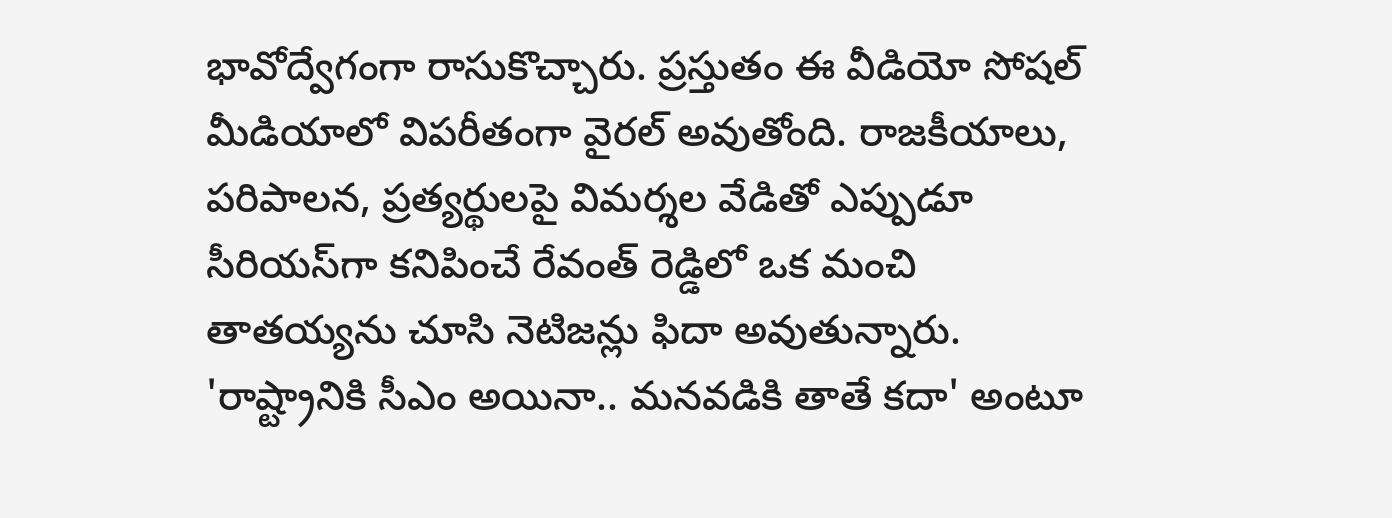భావోద్వేగంగా రాసుకొచ్చారు. ప్రస్తుతం ఈ వీడియో సోషల్ మీడియాలో విపరీతంగా వైరల్ అవుతోంది. రాజకీయాలు, పరిపాలన, ప్రత్యర్థులపై విమర్శల వేడితో ఎప్పుడూ సీరియస్‌గా కనిపించే రేవంత్ రెడ్డిలో ఒక మంచి తాతయ్యను చూసి నెటిజన్లు ఫిదా అవుతున్నారు. 'రాష్ట్రానికి సీఎం అయినా.. మనవడికి తాతే కదా' అంటూ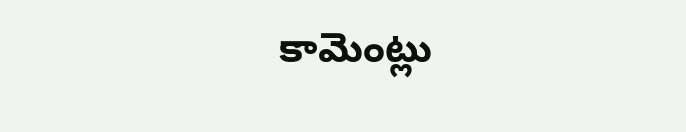కామెంట్లు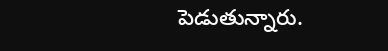పెడుతున్నారు.